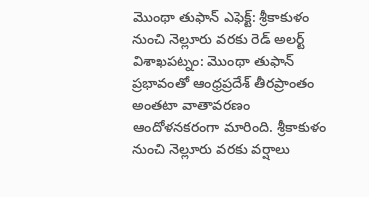మొంథా తుఫాన్ ఎఫెక్ట్: శ్రీకాకుళం నుంచి నెల్లూరు వరకు రెడ్ అలర్ట్
విశాఖపట్నం: మొంథా తుఫాన్ ప్రభావంతో ఆంధ్రప్రదేశ్ తీరప్రాంతం అంతటా వాతావరణం ఆందోళనకరంగా మారింది. శ్రీకాకుళం నుంచి నెల్లూరు వరకు వర్షాలు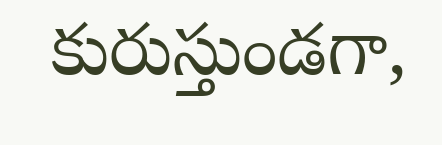కురుస్తుండగా,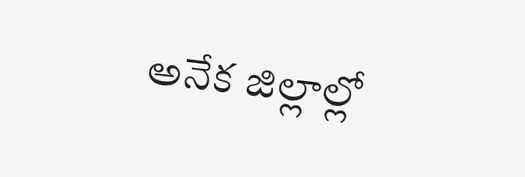అనేక జిల్లాల్లో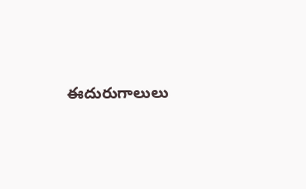ఈదురుగాలులు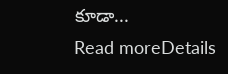కూడా...
Read moreDetails